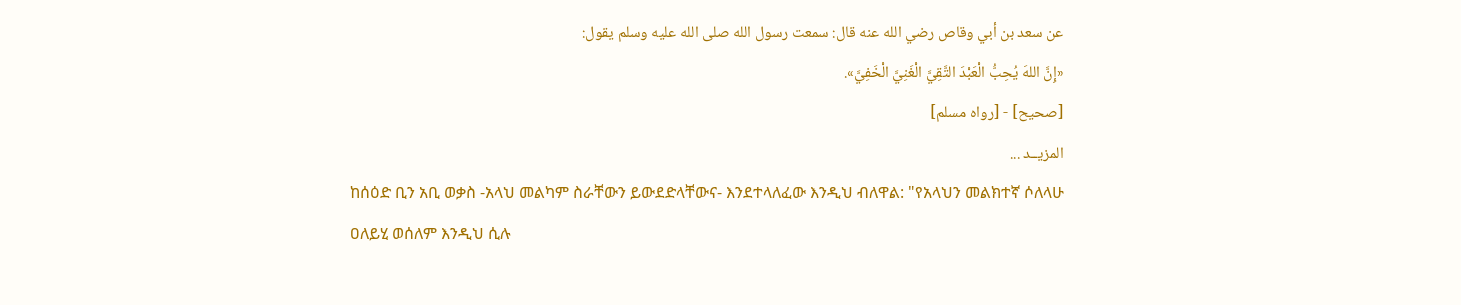عن سعد بن أبي وقاص رضي الله عنه قال: سمعت رسول الله صلى الله عليه وسلم يقول:
«إِنَّ اللهَ يُحِبُّ الْعَبْدَ التَّقِيَّ الْغَنِيَّ الْخَفِيَّ».
[صحيح] - [رواه مسلم]
المزيــد ...
ከሰዕድ ቢን አቢ ወቃስ -አላህ መልካም ስራቸውን ይውደድላቸውና- እንደተላለፈው እንዲህ ብለዋል: "የአላህን መልክተኛ ሶለላሁ ዐለይሂ ወሰለም እንዲህ ሲሉ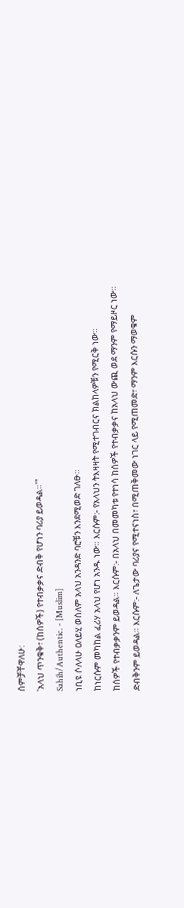ሰምቻቸዋለሁ:
'አላህ ጥንቁቅ፣ (ከሰዎች) የተብቃቃና ድብቅ የሆነን ባሪያ ይወዳል።'"
Sahih/Authentic. - [Muslim]
ነቢዩ ሶለላሁ ዐለይሂ ወሰለም አላህ አንዳንድ ባሮቹን እንደሚወድ ገለፁ።
ከነርሱም መካከል ፈሪሃ አላህ የሆነ አንዱ ነው። እርሱም:- የአላህን ትእዛዛት የሚተገብርና ክልከላዎቹን የሚርቅ ነው።
ከሰዎች የተብቃቃንም ይወዳል። እርሱም:- በአላህ በመመካቱ የተነሳ ከሰዎች የተብቃቃና ከአላህ ውጪ ወደ ማንም የማይዞር ነው።
ድብቅንም ይወዳል። እርሱም:- ለጌታው ባሪያና የሚተናነስ፣ በሚጠቅመው ነገር ላይ የሚጠመድ፣ ማንም እርሱን ማወቁም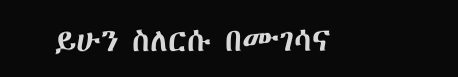ይሁን ስለርሱ በሙገሳና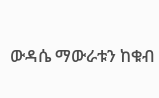ውዳሴ ማውራቱን ከቁብ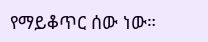የማይቆጥር ሰው ነው።